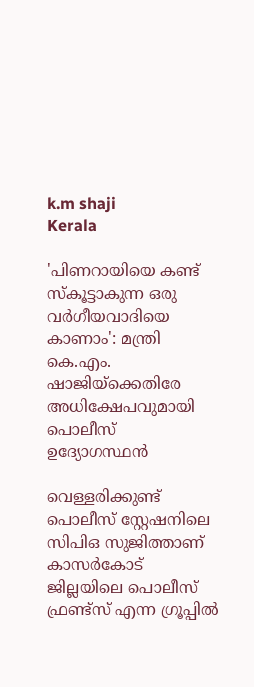k.m shaji
Kerala

'പിണറായിയെ കണ്ട് സ്കൂട്ടാകുന്ന ഒരു വർഗീയവാദിയെ കാണാം': മന്ത്രി കെ.എം. ഷാജിയ്ക്കെതിരേ അധിക്ഷേപവുമായി പൊലീസ് ഉദ്യോഗസ്ഥൻ

വെള്ളരിക്കുണ്ട് പൊലീസ് സ്റ്റേഷനിലെ സിപിഒ സുജിത്താണ് കാസര്‍കോട് ജില്ലയിലെ പൊലീസ് ഫ്രണ്ട്സ് എന്ന ഗ്രൂപ്പിൽ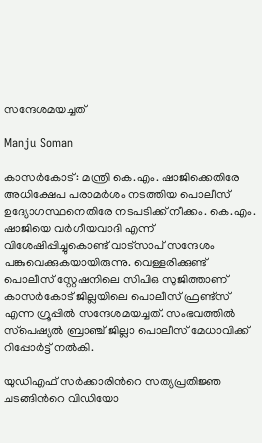സന്ദേശമയച്ചത്

Manju Soman

കാസര്‍കോട്: മന്ത്രി കെ.എം. ഷാജിക്കെതിരേ അധിക്ഷേപ പരാമര്‍ശം നടത്തിയ പൊലീസ് ഉദ്യോഗസ്ഥനെതിരേ നടപടിക്ക് നീക്കം. കെ.എം. ഷാജിയെ വര്‍ഗീയവാദി എന്ന് വിശേഷിപ്പിച്ചുകൊണ്ട് വാട്സാപ് സന്ദേശം പങ്കുവെക്കുകയായിരുന്നു. വെള്ളരിക്കുണ്ട് പൊലീസ് സ്റ്റേഷനിലെ സിപിഒ സുജിത്താണ് കാസര്‍കോട് ജില്ലയിലെ പൊലീസ് ഫ്രണ്ട്സ് എന്ന ഗ്രൂപ്പിൽ സന്ദേശമയച്ചത്. സംഭവത്തില്‍ സ്‌പെഷ്യല്‍ ബ്രാഞ്ച് ജില്ലാ പൊലീസ് മേധാവിക്ക് റിപ്പോര്‍ട്ട് നല്‍കി.

യുഡിഎഫ് സർക്കാരിന്‍റെ സത്യപ്രതിജ്ഞ ചടങ്ങിന്‍റെ വിഡിയോ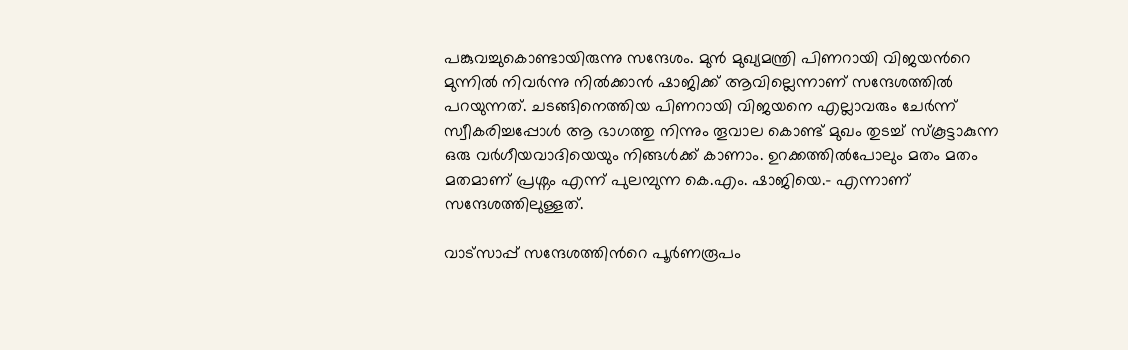പങ്കുവച്ചുകൊണ്ടായിരുന്നു സന്ദേശം. മുൻ മുഖ്യമന്ത്രി പിണറായി വിജയന്‍റെ മുന്നിൽ നിവർന്നു നിൽക്കാൻ ഷാജിക്ക് ആവില്ലെന്നാണ് സന്ദേശത്തിൽ പറയുന്നത്. ചടങ്ങിനെത്തിയ പിണറായി വിജയനെ എല്ലാവരും ചേർന്ന് സ്വീകരിച്ചപ്പോൾ ആ ഭാഗത്തു നിന്നും തൂവാല കൊണ്ട് മുഖം തുടച്ച് സ്കൂട്ടാകുന്ന ഒരു വർഗീയവാദിയെയും നിങ്ങൾക്ക് കാണാം. ഉറക്കത്തിൽപോലും മതം മതം മതമാണ് പ്രശ്നം എന്ന് പുലമ്പുന്ന കെ.എം. ഷാജിയെ.- എന്നാണ് സന്ദേശത്തിലുള്ളത്.

വാട്സാപ്പ് സന്ദേശത്തിന്‍റെ പൂർണരൂപം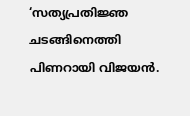‘സത്യപ്രതിജ്ഞ ചടങ്ങിനെത്തി പിണറായി വിജയൻ.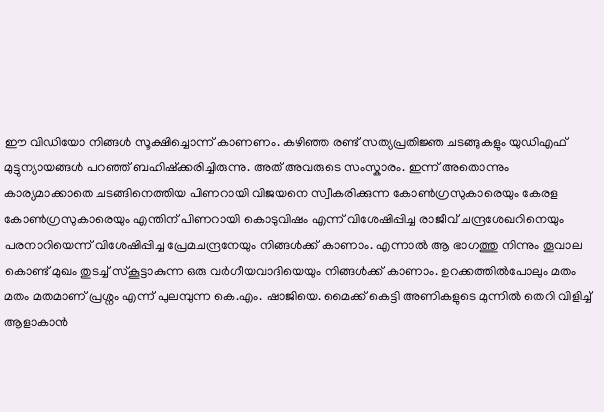ഈ വിഡിയോ നിങ്ങൾ സൂക്ഷിച്ചൊന്ന് കാണണം. കഴിഞ്ഞ രണ്ട് സത്യപ്രതിജ്ഞ ചടങ്ങുകളും യുഡിഎഫ് മുട്ടുന്യായങ്ങൾ പറഞ്ഞ് ബഹിഷ്ക്കരിച്ചിരുന്നു. അത് അവരുടെ സംസ്കാരം. ഇന്ന് അതൊന്നും കാര്യമാക്കാതെ ചടങ്ങിനെത്തിയ പിണറായി വിജയനെ സ്വീകരിക്കുന്ന കോൺഗ്രസുകാരെയും കേരള കോൺഗ്രസുകാരെയും എന്തിന് പിണറായി കൊടുവിഷം എന്ന് വിശേഷിപ്പിച്ച രാജീവ് ചന്ദ്രശേഖറിനെയും പരനാറിയെന്ന് വിശേഷിപ്പിച്ച പ്രേമചന്ദ്രനേയും നിങ്ങൾക്ക് കാണാം. എന്നാൽ ആ ഭാഗത്തു നിന്നും തൂവാല കൊണ്ട് മുഖം തുടച്ച് സ്കൂട്ടാകുന്ന ഒരു വർഗീയവാദിയെയും നിങ്ങൾക്ക് കാണാം. ഉറക്കത്തിൽപോലും മതം മതം മതമാണ് പ്രശ്നം എന്ന് പുലമ്പുന്ന കെ.എം. ഷാജിയെ. മൈക്ക് കെട്ടി അണികളുടെ മുന്നിൽ തെറി വിളിച്ച് ആളാകാൻ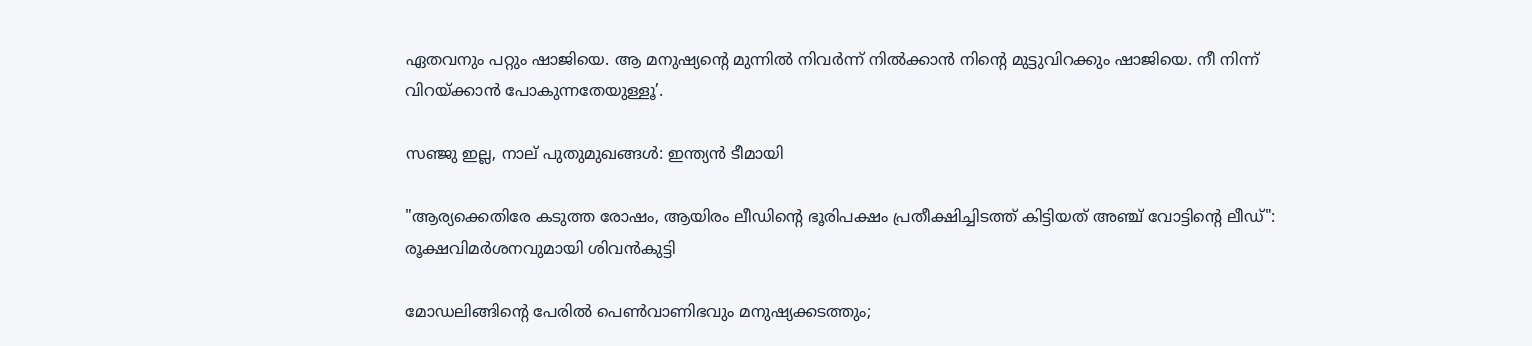ഏതവനും പറ്റും ഷാജിയെ. ആ മനുഷ്യന്റെ മുന്നിൽ നിവർന്ന് നിൽക്കാൻ നിന്റെ മുട്ടുവിറക്കും ഷാജിയെ. നീ നിന്ന് വിറയ്ക്കാൻ പോകുന്നതേയുള്ളൂ’.

സഞ്ജു ഇല്ല, നാല് പുതുമുഖങ്ങൾ: ഇന്ത്യൻ ടീമായി

"ആര്യക്കെതിരേ കടുത്ത രോഷം, ആയിരം ലീഡിന്‍റെ ഭൂരിപക്ഷം പ്രതീക്ഷിച്ചിടത്ത് കിട്ടിയത് അഞ്ച് വോട്ടിന്‍റെ ലീഡ്": രൂക്ഷവിമർ‌ശനവുമായി ശിവൻകുട്ടി

മോഡലിങ്ങിന്‍റെ പേരിൽ പെൺവാണിഭവും മനുഷ‍്യക്കടത്തും;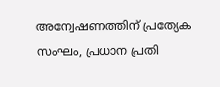അന്വേഷണത്തിന് പ്രത‍്യേക സംഘം, പ്രധാന പ്രതി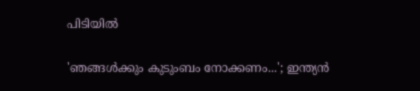പിടിയിൽ

'ഞങ്ങൾക്കും കുടുംബം നോക്കണം...'; ഇന്ത്യൻ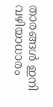താരങ്ങൾ ഇനി വഴിയാധാരം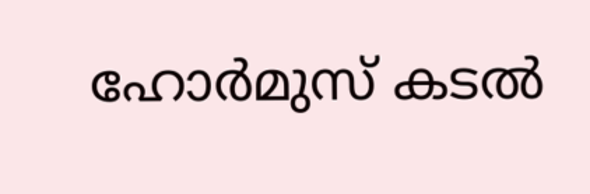ഹോർമുസ് കടൽ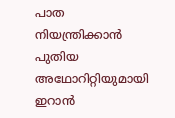പാത നിയന്ത്രിക്കാൻ പുതിയ അഥോറിറ്റിയുമായി ഇറാൻ